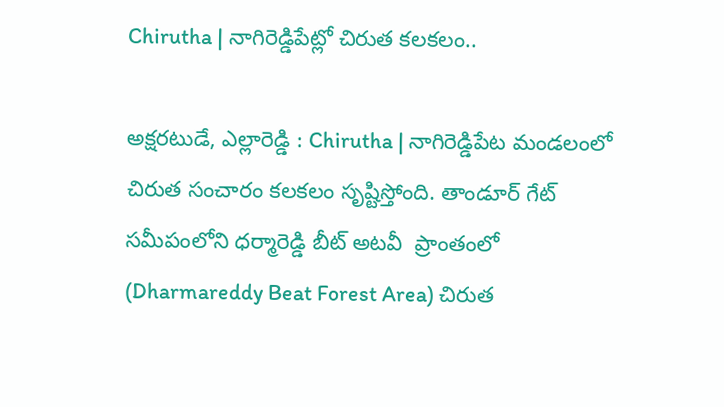Chirutha | నాగిరెడ్డిపేట్లో చిరుత కలకలం..

అక్షరటుడే, ఎల్లారెడ్డి : Chirutha | నాగిరెడ్డిపేట మండలంలో చిరుత సంచారం కలకలం సృష్టిస్తోంది. తాండూర్ గేట్ సమీపంలోని ధర్మారెడ్డి బీట్ అటవీ  ప్రాంతంలో (Dharmareddy Beat Forest Area) చిరుత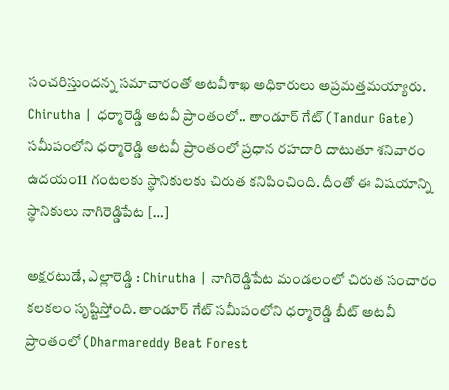సంచరిస్తుందన్న సమాచారంతో అటవీశాఖ అధికారులు అప్రమత్తమయ్యారు. Chirutha | ధర్మారెడ్డి అటవీ ప్రాంతంలో.. తాండూర్ గేట్ (Tandur Gate) సమీపంలోని ధర్మారెడ్డి అటవీ ప్రాంతంలో ప్రధాన రహదారి దాటుతూ శనివారం ఉదయం11 గంటలకు స్థానికులకు చిరుత కనిపించింది. దీంతో ఈ విషయాన్ని స్థానికులు నాగిరెడ్డిపేట […]

అక్షరటుడే, ఎల్లారెడ్డి : Chirutha | నాగిరెడ్డిపేట మండలంలో చిరుత సంచారం కలకలం సృష్టిస్తోంది. తాండూర్ గేట్ సమీపంలోని ధర్మారెడ్డి బీట్ అటవీ  ప్రాంతంలో (Dharmareddy Beat Forest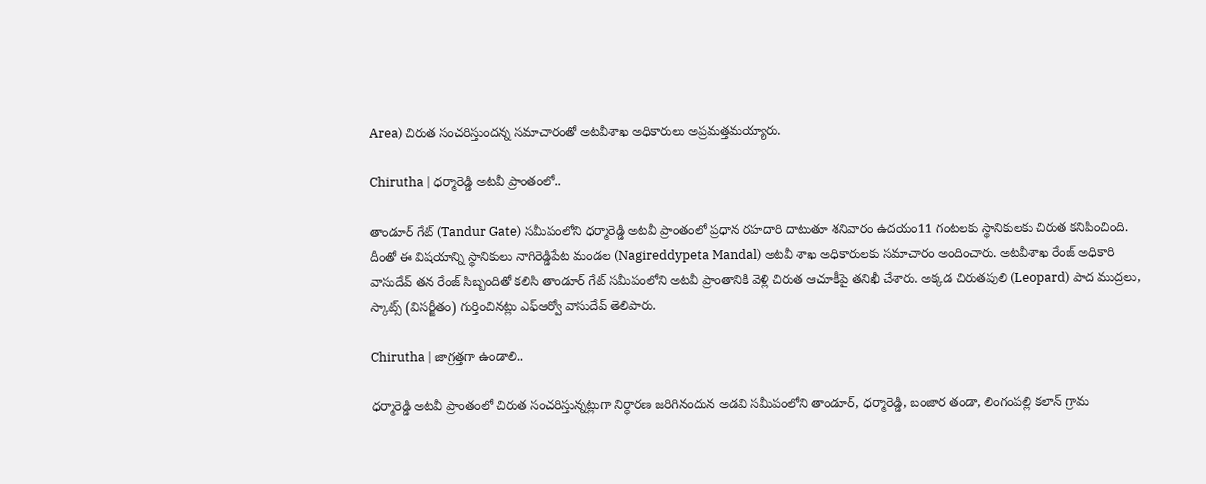Area) చిరుత సంచరిస్తుందన్న సమాచారంతో అటవీశాఖ అధికారులు అప్రమత్తమయ్యారు.

Chirutha | ధర్మారెడ్డి అటవీ ప్రాంతంలో..

తాండూర్ గేట్ (Tandur Gate) సమీపంలోని ధర్మారెడ్డి అటవీ ప్రాంతంలో ప్రధాన రహదారి దాటుతూ శనివారం ఉదయం11 గంటలకు స్థానికులకు చిరుత కనిపించింది. దీంతో ఈ విషయాన్ని స్థానికులు నాగిరెడ్డిపేట మండల (Nagireddypeta Mandal) అటవీ శాఖ అధికారులకు సమాచారం అందించారు. అట‌వీశాఖ రేంజ్ అధికారి వాసుదేవ్ తన రేంజ్ సిబ్బందితో కలిసి తాండూర్ గేట్ సమీపంలోని అటవీ ప్రాంతానికి వెళ్లి చిరుత ఆచూకీపై తనిఖీ చేశారు. అక్కడ చిరుతపులి (Leopard) పాద ముద్రలు, స్కాట్స్ (విసర్జీతం) గుర్తించినట్లు ఎఫ్ఆర్వో వాసుదేవ్ తెలిపారు.

Chirutha | జాగ్రత్తగా ఉండాలి..

ధర్మారెడ్డి అటవీ ప్రాంతంలో చిరుత సంచరిస్తున్నట్లుగా నిర్ధారణ జరిగినందున అడవి సమీపంలోని తాండూర్, ధర్మారెడ్డి, బంజార తండా, లింగంపల్లి కలాన్ గ్రామ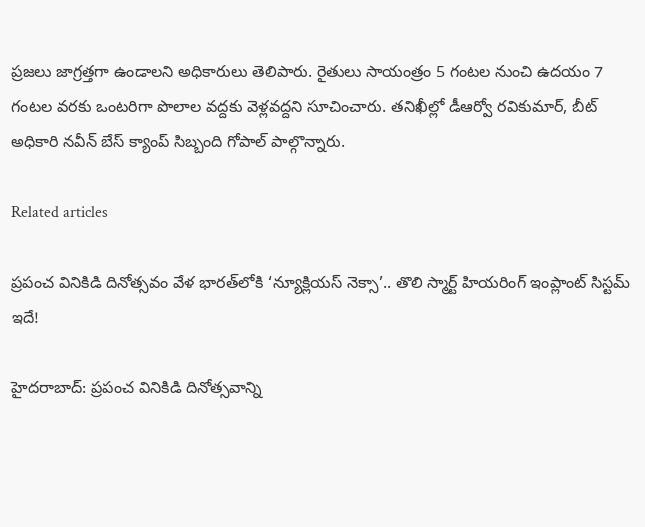ప్రజలు జాగ్రత్తగా ఉండాలని అధికారులు తెలిపారు. రైతులు సాయంత్రం 5 గంటల నుంచి ఉదయం 7 గంటల వరకు ఒంటరిగా పొలాల వద్దకు వెళ్లవద్దని సూచించారు. తనిఖీల్లో డీఆర్వో రవికుమార్, బీట్ అధికారి నవీన్ బేస్ క్యాంప్ సిబ్బంది గోపాల్ పాల్గొన్నారు.

Related articles

ప్రపంచ వినికిడి దినోత్సవం వేళ భారత్‌లోకి ‘న్యూక్లియస్ నెక్సా’.. తొలి స్మార్ట్ హియరింగ్ ఇంప్లాంట్ సిస్టమ్ ఇదే!

హైదరాబాద్: ప్రపంచ వినికిడి దినోత్సవాన్ని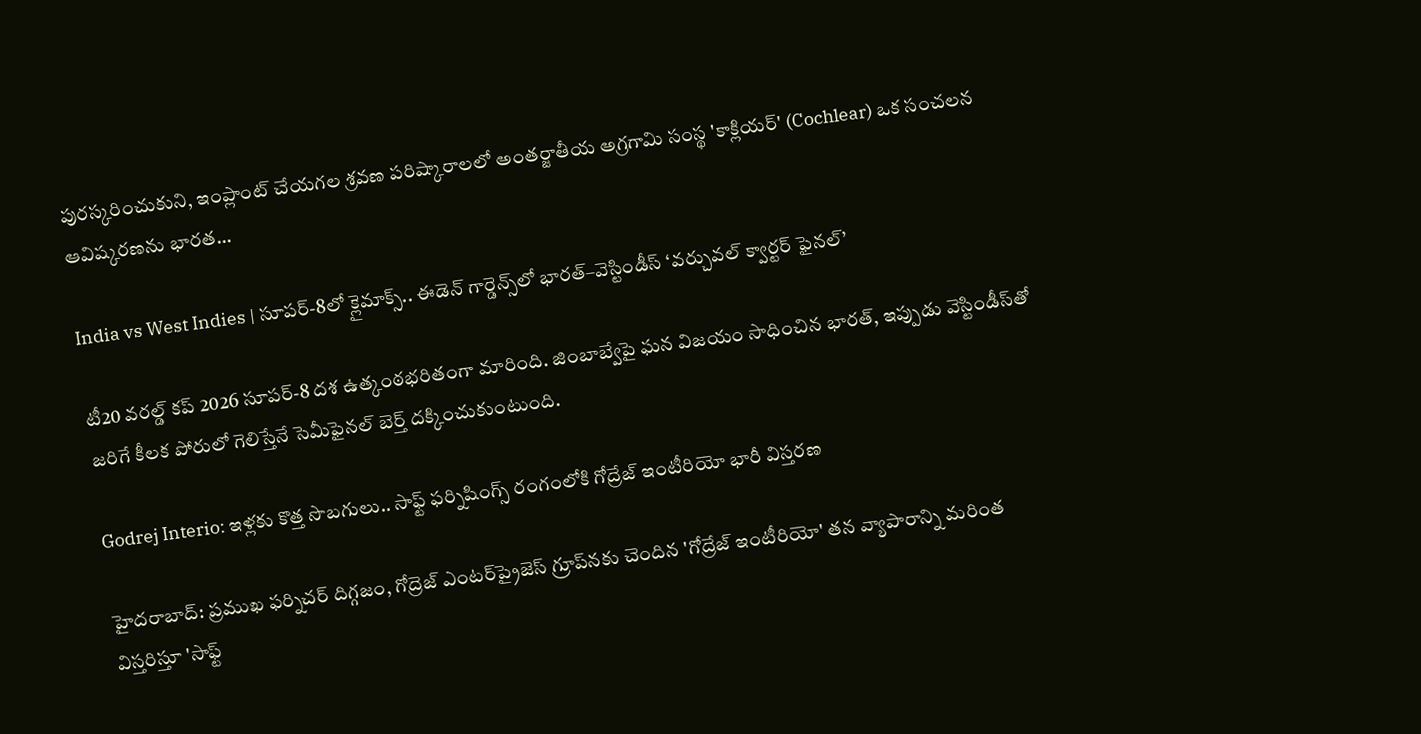పురస్కరించుకుని, ఇంప్లాంట్ చేయగల శ్రవణ పరిష్కారాలలో అంతర్జాతీయ అగ్రగామి సంస్థ 'కాక్లియర్' (Cochlear) ఒక సంచలన ఆవిష్కరణను భారత...

India vs West Indies | సూపర్-8లో క్లైమాక్స్.. ఈడెన్ గార్డెన్స్‌లో భారత్–వెస్టిండీస్ ‘వర్చువల్ క్వార్టర్ ఫైనల్’

టీ20 వరల్డ్ కప్ 2026 సూపర్-8 దశ ఉత్కంఠభరితంగా మారింది. జింబాబ్వేపై ఘన విజయం సాధించిన భారత్, ఇప్పుడు వెస్టిండీస్‌తో జరిగే కీలక పోరులో గెలిస్తేనే సెమీఫైనల్ బెర్త్ దక్కించుకుంటుంది.

Godrej Interio: ఇళ్లకు కొత్త సొబగులు.. సాఫ్ట్ ఫర్నిషింగ్స్ రంగంలోకి గోద్రేజ్ ఇంటీరియో భారీ విస్తరణ

హైదరాబాద్: ప్రముఖ ఫర్నిచర్ దిగ్గజం, గోద్రెజ్ ఎంటర్‌ప్రైజెస్ గ్రూప్‌నకు చెందిన 'గోద్రేజ్ ఇంటీరియో' తన వ్యాపారాన్ని మరింత విస్తరిస్తూ 'సాఫ్ట్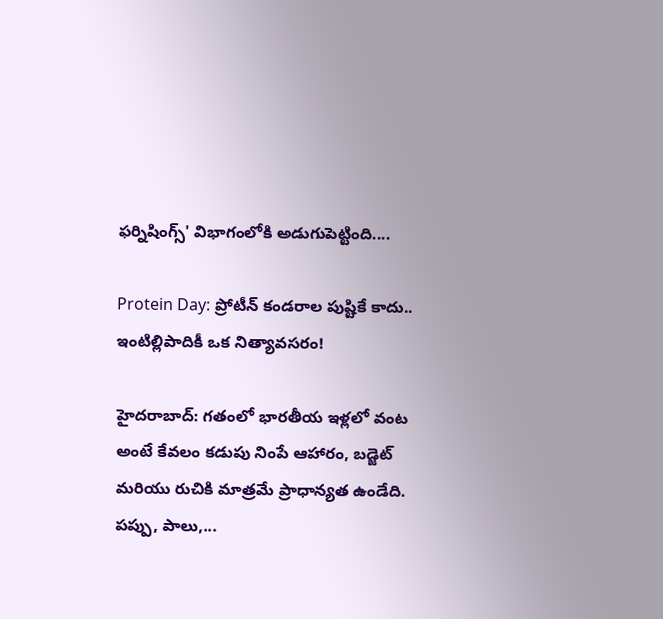ఫర్నిషింగ్స్' విభాగంలోకి అడుగుపెట్టింది....

Protein Day: ప్రోటీన్ కండరాల పుష్టికే కాదు.. ఇంటిల్లిపాదికీ ఒక నిత్యావసరం!

హైదరాబాద్: గతంలో భారతీయ ఇళ్లలో వంట అంటే కేవలం కడుపు నింపే ఆహారం, బడ్జెట్ మరియు రుచికి మాత్రమే ప్రాధాన్యత ఉండేది. పప్పు, పాలు,...